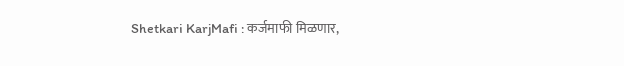Shetkari KarjMafi : कर्जमाफी मिळणार,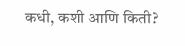कधी, कशी आणि किती?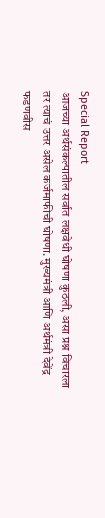Special Report
आजच्या अर्थसंकल्पातील सर्वात लक्षवेधी घोषणा कुठली, असा प्रश्न विचारला तर त्याचं उत्तर असेल कर्जमाफीची घोषणा. मुख्यमंत्री आणि अर्थमंत्री देवेंद्र फडणवीस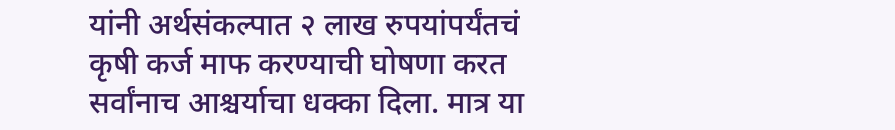यांनी अर्थसंकल्पात २ लाख रुपयांपर्यंतचं कृषी कर्ज माफ करण्याची घोषणा करत सर्वांनाच आश्चर्याचा धक्का दिला. मात्र या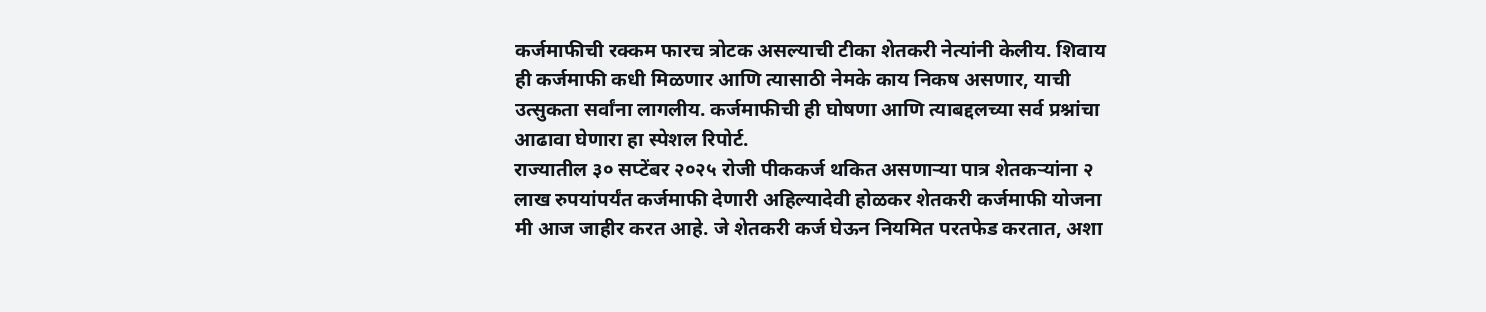कर्जमाफीची रक्कम फारच त्रोटक असल्याची टीका शेतकरी नेत्यांनी केलीय. शिवाय ही कर्जमाफी कधी मिळणार आणि त्यासाठी नेमके काय निकष असणार, याची उत्सुकता सर्वांना लागलीय. कर्जमाफीची ही घोषणा आणि त्याबद्दलच्या सर्व प्रश्नांचा आढावा घेणारा हा स्पेशल रिपोर्ट.
राज्यातील ३० सप्टेंबर २०२५ रोजी पीककर्ज थकित असणाऱ्या पात्र शेतकऱ्यांना २ लाख रुपयांपर्यंत कर्जमाफी देणारी अहिल्यादेवी होळकर शेतकरी कर्जमाफी योजना मी आज जाहीर करत आहे. जे शेतकरी कर्ज घेऊन नियमित परतफेड करतात, अशा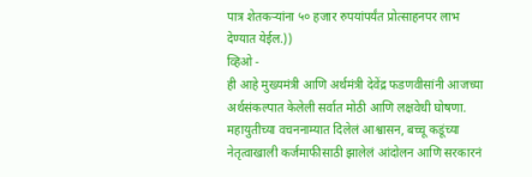पात्र शेतकऱ्यांना ५० हजार रुपयांपर्यंत प्रोत्साहनपर लाभ देण्यात येईल.))
व्हिओ -
ही आहे मुख्यमंत्री आणि अर्थमंत्री देवेंद्र फडणवीसांनी आजच्या अर्थसंकल्पात केलेली सर्वात मोठी आणि लक्षवेधी घोषणा.
महायुतीच्या वचननाम्यात दिलेलं आश्वासन, बच्चू कडूंच्या नेतृत्वाखाली कर्जमाफीसाठी झालेलं आंदोलन आणि सरकारनं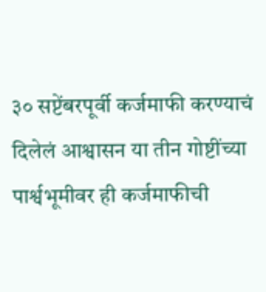३० सप्टेंबरपूर्वी कर्जमाफी करण्याचं दिलेलं आश्वासन या तीन गोष्टींच्या पार्श्वभूमीवर ही कर्जमाफीची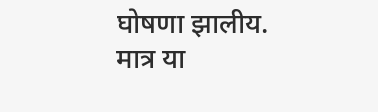घोषणा झालीय.
मात्र या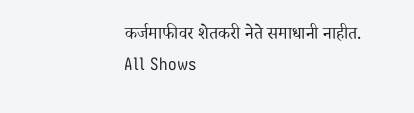कर्जमाफीवर शेतकरी नेते समाधानी नाहीत.
All Shows